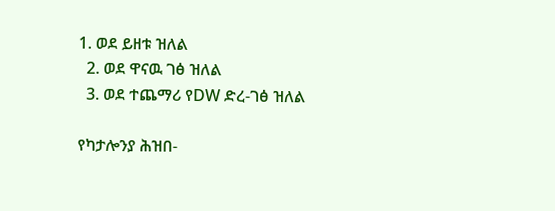1. ወደ ይዘቱ ዝለል
  2. ወደ ዋናዉ ገፅ ዝለል
  3. ወደ ተጨማሪ የDW ድረ-ገፅ ዝለል

የካታሎንያ ሕዝበ-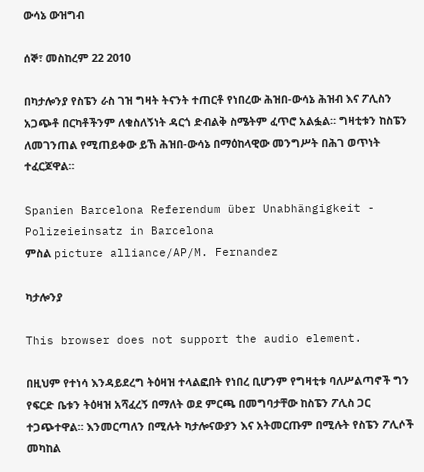ውሳኔ ውዝግብ

ሰኞ፣ መስከረም 22 2010

በካታሎንያ የስፔን ራስ ገዝ ግዛት ትናንት ተጠርቶ የነበረው ሕዝበ-ውሳኔ ሕዝብ እና ፖሊስን አጋጭቶ በርካቶችንም ለቁስለኝነት ዳርጎ ድብልቅ ስሜትም ፈጥሮ አልፏል። ግዛቲቱን ከስፔን ለመገንጠል የሚጠይቀው ይኸ ሕዝበ-ውሳኔ በማዕከላዊው መንግሥት በሕገ ወጥነት ተፈርጆዋል።

Spanien Barcelona Referendum über Unabhängigkeit - Polizeieinsatz in Barcelona
ምስል picture alliance/AP/M. Fernandez

ካታሎንያ

This browser does not support the audio element.

በዚህም የተነሳ እንዳይደረግ ትዕዛዝ ተላልፎበት የነበረ ቢሆንም የግዛቲቱ ባለሥልጣኖች ግን የፍርድ ቤቱን ትዕዛዝ አሻፈረኝ በማለት ወደ ምርጫ በመግባታቸው ከስፔን ፖሊስ ጋር ተጋጭተዋል። እንመርጣለን በሚሉት ካታሎናውያን እና አትመርጡም በሚሉት የስፔን ፖሊሶች መካከል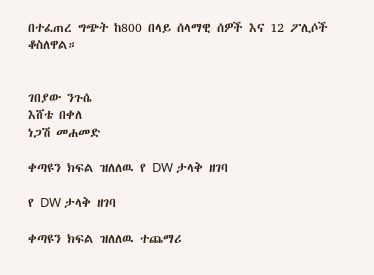በተፈጠረ ግጭት ከ800 በላይ ሰላማዊ ሰዎች እና 12 ፖሊሶች ቆስለዋል።


ገበያው ንጉሴ
እሸቴ በቀለ
ነጋሽ መሐመድ

ቀጣዩን ክፍል ዝለለዉ የ DW ታላቅ ዘገባ

የ DW ታላቅ ዘገባ

ቀጣዩን ክፍል ዝለለዉ ተጨማሪ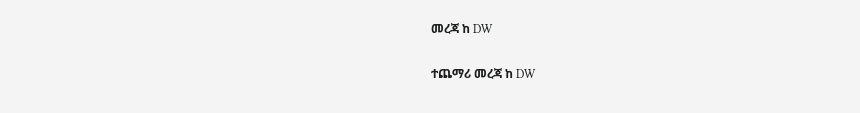መረጃ ከ DW

ተጨማሪ መረጃ ከ DW